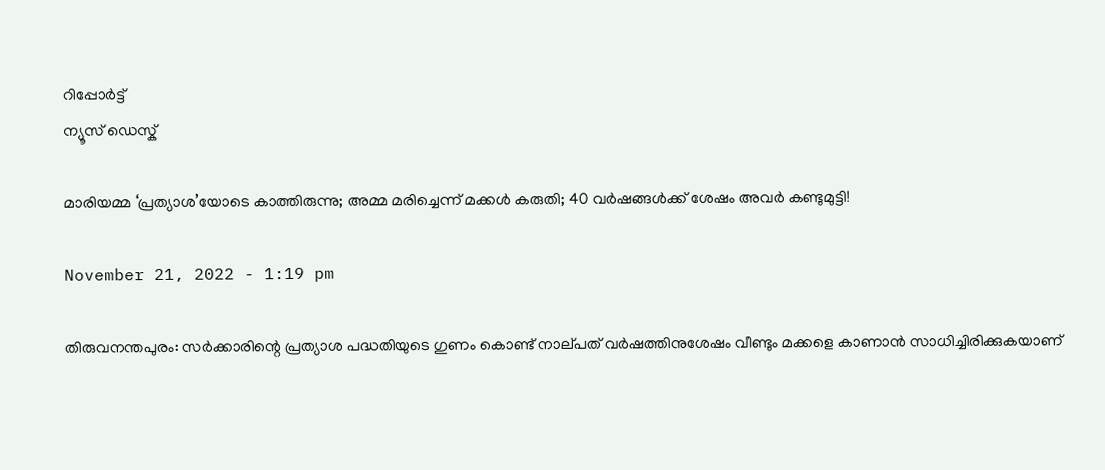റിപ്പോര്‍ട്ട്
ന്യൂസ് ഡെസ്ക്

മാരിയമ്മ ‘പ്രത്യാശ’യോടെ കാത്തിരുന്നു; അമ്മ മരിച്ചെന്ന് മക്കള്‍ കരുതി; 40 വർഷങ്ങൾക്ക് ശേഷം അവര്‍ കണ്ടുമുട്ടി!

November 21, 2022 - 1:19 pm

തിരുവനന്തപുരം: സർക്കാരിന്റെ പ്രത്യാശ പദ്ധതിയുടെ ഗുണം കൊണ്ട് നാല‍്പത് വർഷത്തിനുശേഷം വീണ്ടും മക്കളെ കാണാന്‍ സാധിച്ചിരിക്കുകയാണ്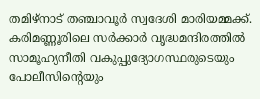തമിഴ്നാട് തഞ്ചാവൂർ സ്വദേശി മാരിയമ്മക്ക്. കരിമണ്ണൂരിലെ സർക്കാർ വൃദ്ധമന്ദിരത്തില്‍ സാമൂഹ്യനീതി വകുപ്പുദ്യോഗസ്ഥരുടെയും പോലീസിന്റെയും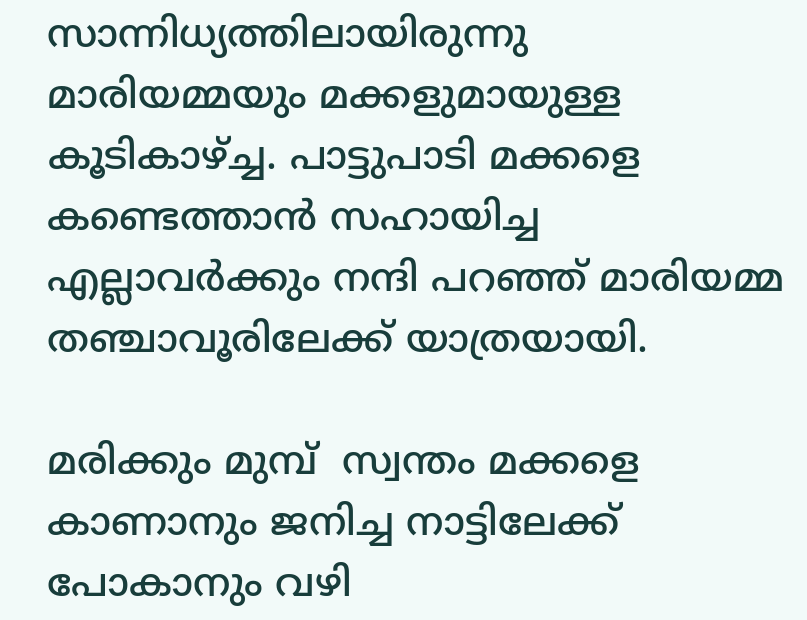സാന്നിധ്യത്തിലായിരുന്നു മാരിയമ്മയും മക്കളുമായുള്ള കൂടികാഴ്ച്ച. പാട്ടുപാടി മക്കളെ കണ്ടെത്താന്‍ സഹായിച്ച എല്ലാവര്‍ക്കും നന്ദി പറഞ്ഞ് മാരിയമ്മ തഞ്ചാവൂരിലേക്ക് യാത്രയായി.

മരിക്കും മുമ്പ്  സ്വന്തം മക്കളെ കാണാനും ജനിച്ച നാട്ടിലേക്ക് പോകാനും വഴി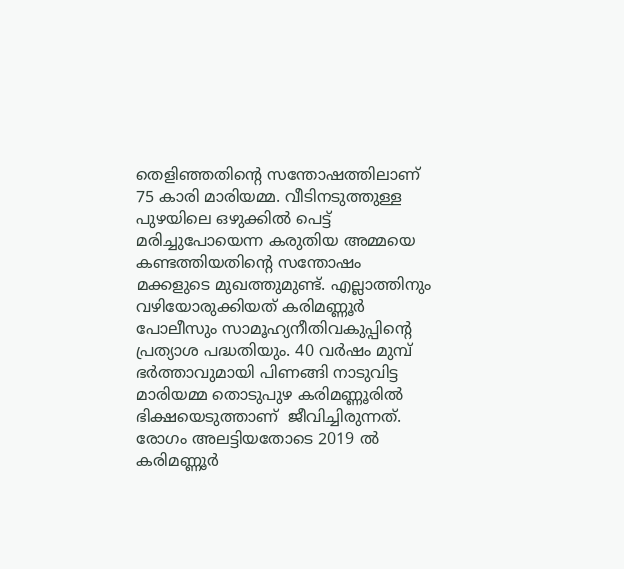തെളിഞ്ഞതിന്റെ സന്തോഷത്തിലാണ് 75 കാരി മാരിയമ്മ. വീടിനടുത്തുള്ള പുഴയിലെ ഒഴുക്കില്‍ പെട്ട് മരിച്ചുപോയെന്ന കരുതിയ അമ്മയെ കണ്ടത്തിയതിന്റെ സന്തോഷം മക്കളുടെ മുഖത്തുമുണ്ട്. എല്ലാത്തിനും വഴിയോരുക്കിയത് കരിമണ്ണൂര്‍ പോലീസും സാമൂഹ്യനീതിവകുപ്പിന്റെ പ്രത്യാശ പദ്ധതിയും. 40 വര്‍ഷം മുമ്പ് ഭർത്താവുമായി പിണങ്ങി നാടുവിട്ട മാരിയമ്മ തൊടുപുഴ കരിമണ്ണൂരില്‍ ഭിക്ഷയെടുത്താണ്  ജീവിച്ചിരുന്നത്. രോഗം അലട്ടിയതോടെ 2019 ല്‍ കരിമണ്ണൂര്‍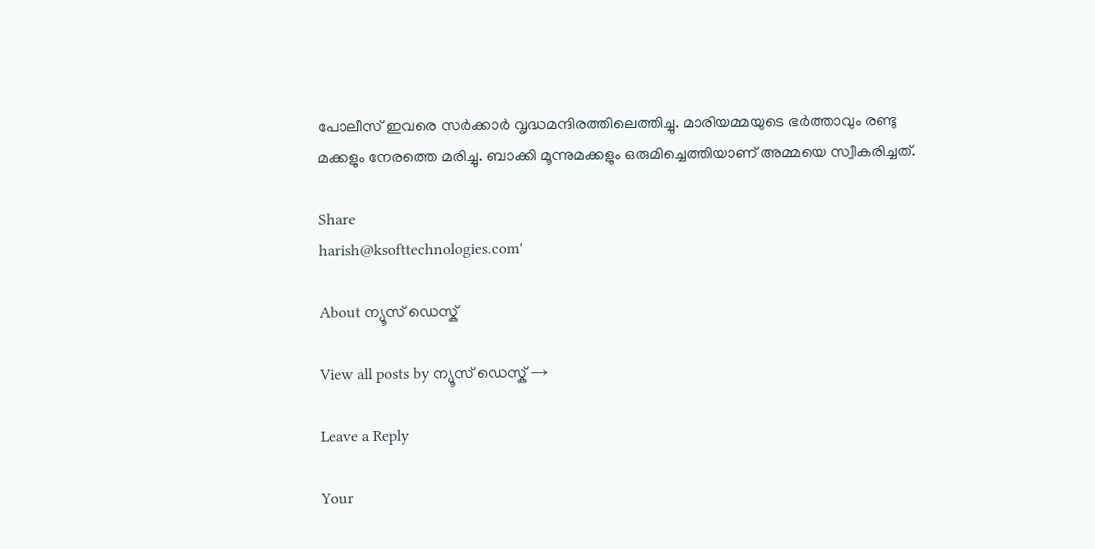പോലീസ് ഇവരെ സര്‍ക്കാര്‍ വൃദ്ധമന്ദിരത്തിലെത്തിച്ചു. മാരിയമ്മയുടെ ഭർത്താവും രണ്ടു മക്കളും നേരത്തെ മരിച്ചു. ബാക്കി മൂന്നുമക്കളും ഒരുമിച്ചെത്തിയാണ് അമ്മയെ സ്വീകരിച്ചത്.

Share
harish@ksofttechnologies.com'

About ന്യൂസ് ഡെസ്ക്

View all posts by ന്യൂസ് ഡെസ്ക് →

Leave a Reply

Your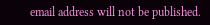email address will not be published.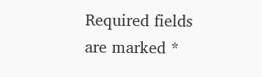Required fields are marked *